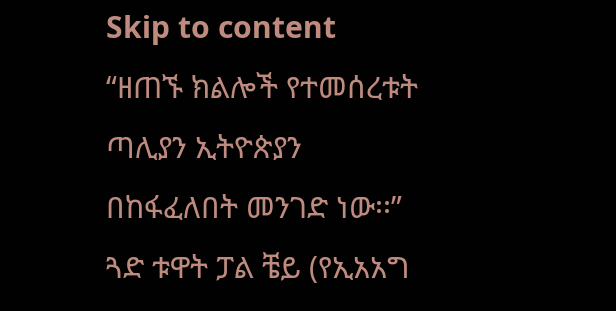Skip to content
“ዘጠኙ ክልሎች የተመሰረቱት ጣሊያን ኢትዮጵያን በከፋፈለበት መንገድ ነው፡፡” ጓድ ቱዋት ፓል ቼይ (የኢአአግ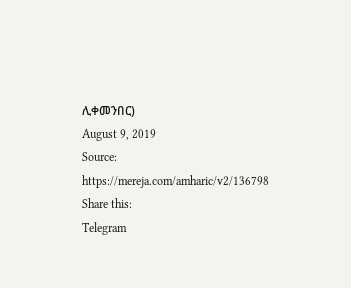ሊቀመንበር)
August 9, 2019
Source:
https://mereja.com/amharic/v2/136798
Share this:
Telegram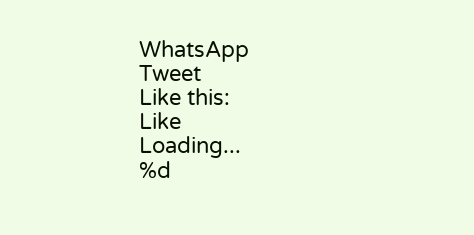WhatsApp
Tweet
Like this:
Like
Loading...
%d